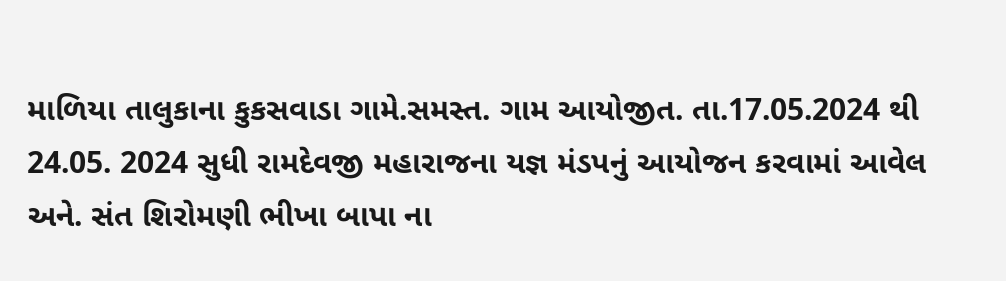માળિયા તાલુકાના કુકસવાડા ગામે.સમસ્ત. ગામ આયોજીત. તા.17.05.2024 થી 24.05. 2024 સુધી રામદેવજી મહારાજના યજ્ઞ મંડપનું આયોજન કરવામાં આવેલ અને. સંત શિરોમણી ભીખા બાપા ના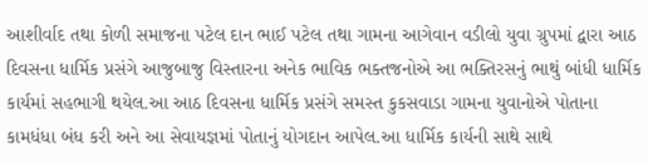આશીર્વાદ તથા કોળી સમાજના પટેલ દાન ભાઈ પટેલ તથા ગામના આગેવાન વડીલો યુવા ગ્રુપમાં દ્વારા આઠ દિવસના ધાર્મિક પ્રસંગે આજુબાજુ વિસ્તારના અનેક ભાવિક ભક્તજનોએ આ ભક્તિરસનું ભાથું બાંધી ધાર્મિક કાર્યમાં સહભાગી થયેલ.આ આઠ દિવસના ધાર્મિક પ્રસંગે સમસ્ત કુકસવાડા ગામના યુવાનોએ પોતાના કામધંધા બંધ કરી અને આ સેવાયજ્ઞમાં પોતાનું યોગદાન આપેલ.આ ધાર્મિક કાર્યની સાથે સાથે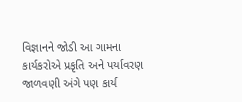વિજ્ઞાનને જોડી આ ગામના કાર્યકરોએ પ્રકૃતિ અને પર્યાવરણ જાળવણી અંગે પણ કાર્ય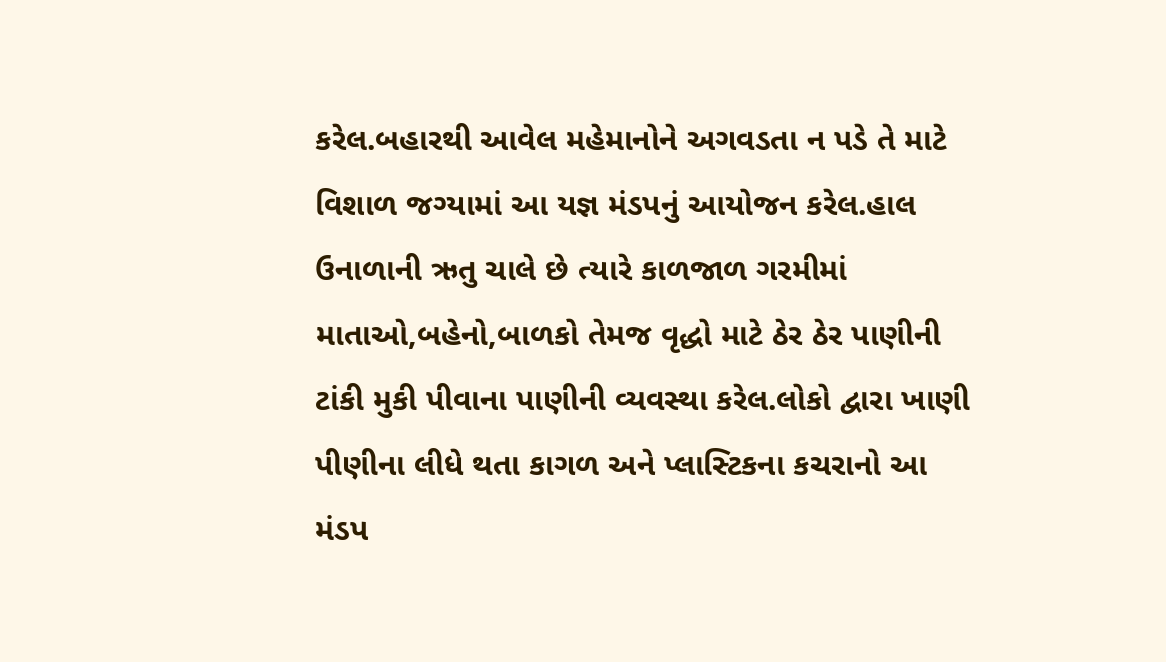કરેલ.બહારથી આવેલ મહેમાનોને અગવડતા ન પડે તે માટે વિશાળ જગ્યામાં આ યજ્ઞ મંડપનું આયોજન કરેલ.હાલ ઉનાળાની ઋતુ ચાલે છે ત્યારે કાળજાળ ગરમીમાં માતાઓ,બહેનો,બાળકો તેમજ વૃદ્ધો માટે ઠેર ઠેર પાણીની ટાંકી મુકી પીવાના પાણીની વ્યવસ્થા કરેલ.લોકો દ્વારા ખાણી પીણીના લીધે થતા કાગળ અને પ્લાસ્ટિકના કચરાનો આ મંડપ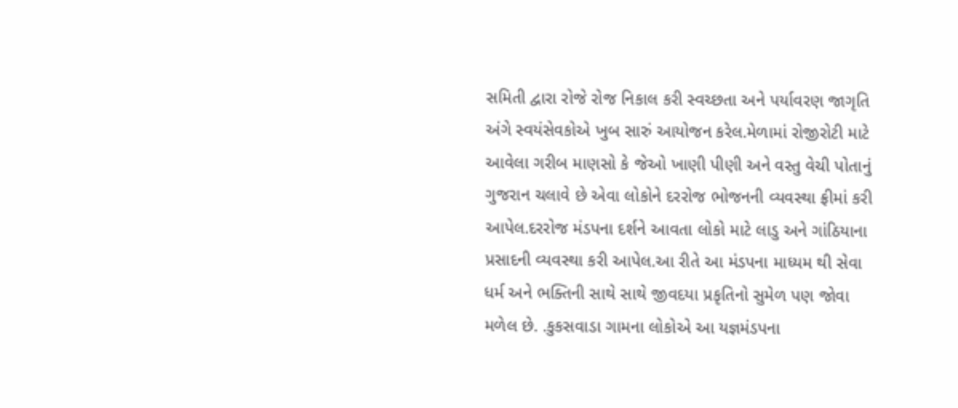સમિતી દ્વારા રોજે રોજ નિકાલ કરી સ્વચ્છતા અને પર્યાવરણ જાગૃતિ અંગે સ્વયંસેવકોએ ખુબ સારું આયોજન કરેલ.મેળામાં રોજીરોટી માટે આવેલા ગરીબ માણસો કે જેઓ ખાણી પીણી અને વસ્તુ વેચી પોતાનું ગુજરાન ચલાવે છે એવા લોકોને દરરોજ ભોજનની વ્યવસ્થા ફ્રીમાં કરી આપેલ.દરરોજ મંડપના દર્શને આવતા લોકો માટે લાડુ અને ગાંઠિયાના પ્રસાદની વ્યવસ્થા કરી આપેલ.આ રીતે આ મંડપના માધ્યમ થી સેવા ધર્મ અને ભક્તિની સાથે સાથે જીવદયા પ્રકૃતિનો સુમેળ પણ જોવા મળેલ છે. .કુકસવાડા ગામના લોકોએ આ યજ્ઞમંડપના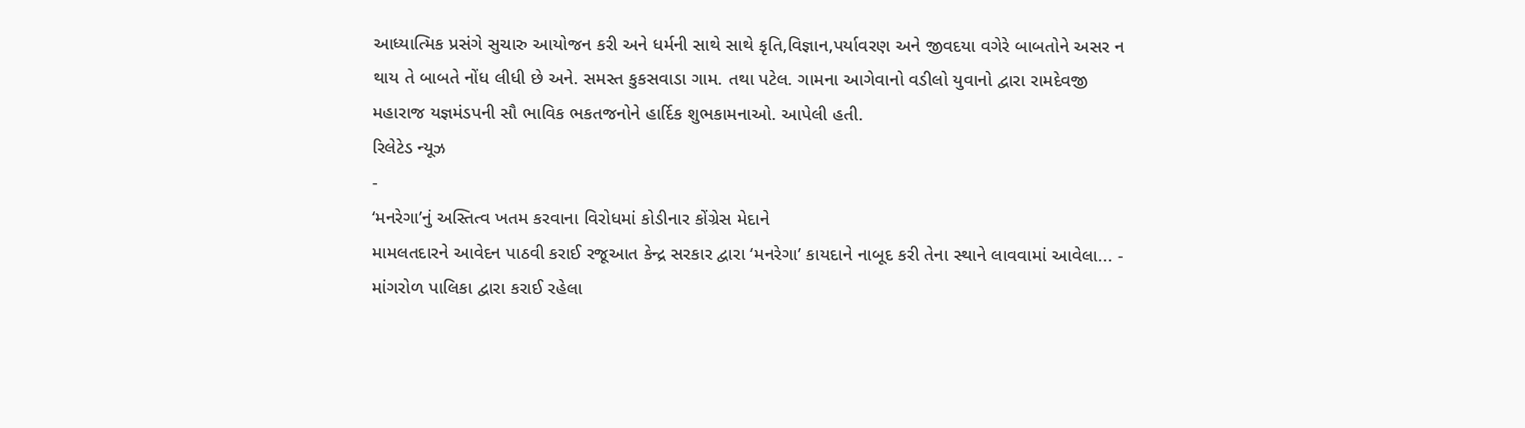આધ્યાત્મિક પ્રસંગે સુચારુ આયોજન કરી અને ધર્મની સાથે સાથે કૃતિ,વિજ્ઞાન,પર્યાવરણ અને જીવદયા વગેરે બાબતોને અસર ન થાય તે બાબતે નોંધ લીધી છે અને. સમસ્ત કુકસવાડા ગામ. તથા પટેલ. ગામના આગેવાનો વડીલો યુવાનો દ્વારા રામદેવજી મહારાજ યજ્ઞમંડપની સૌ ભાવિક ભકતજનોને હાર્દિક શુભકામનાઓ. આપેલી હતી.
રિલેટેડ ન્યૂઝ
-
‘મનરેગા’નું અસ્તિત્વ ખતમ કરવાના વિરોધમાં કોડીનાર કોંગ્રેસ મેદાને
મામલતદારને આવેદન પાઠવી કરાઈ રજૂઆત કેન્દ્ર સરકાર દ્વારા ‘મનરેગા’ કાયદાને નાબૂદ કરી તેના સ્થાને લાવવામાં આવેલા... -
માંગરોળ પાલિકા દ્વારા કરાઈ રહેલા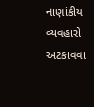નાણાંકીય વ્યવહારો અટકાવવા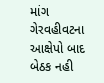માંગ
ગેરવહીવટના આક્ષેપો બાદ બેઠક નહી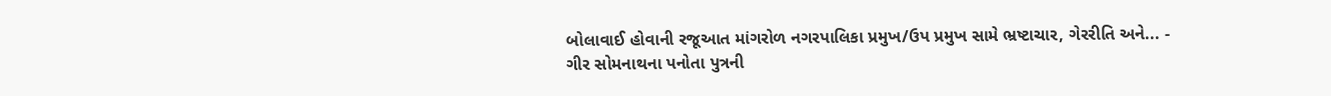બોલાવાઈ હોવાની રજૂઆત માંગરોળ નગરપાલિકા પ્રમુખ/ઉપ પ્રમુખ સામે ભ્રષ્ટાચાર, ગેરરીતિ અને... -
ગીર સોમનાથના પનોતા પુત્રની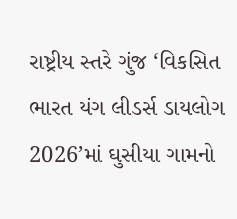રાષ્ટ્રીય સ્તરે ગુંજ ‘વિકસિત ભારત યંગ લીડર્સ ડાયલોગ 2026’માં ઘુસીયા ગામનો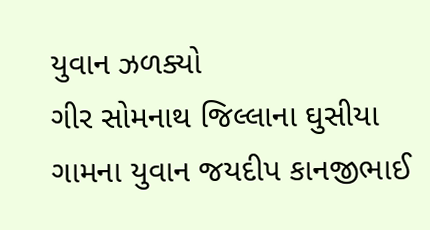યુવાન ઝળક્યો
ગીર સોમનાથ જિલ્લાના ઘુસીયા ગામના યુવાન જયદીપ કાનજીભાઈ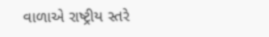વાળાએ રાષ્ટ્રીય સ્તરે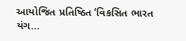આયોજિત પ્રતિષ્ઠિત ‘વિકસિત ભારત યંગ...